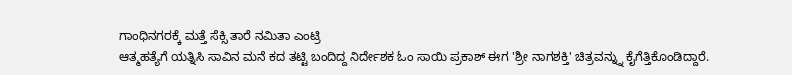ಗಾಂಧಿನಗರಕ್ಕೆ ಮತ್ತೆ ಸೆಕ್ಸಿ ತಾರೆ ನಮಿತಾ ಎಂಟ್ರಿ
ಆತ್ಮಹತ್ಯೆಗೆ ಯತ್ನಿಸಿ ಸಾವಿನ ಮನೆ ಕದ ತಟ್ಟಿ ಬಂದಿದ್ದ ನಿರ್ದೇಶಕ ಓಂ ಸಾಯಿ ಪ್ರಕಾಶ್ ಈಗ 'ಶ್ರೀ ನಾಗಶಕ್ತಿ' ಚಿತ್ರವನ್ನ್ನು ಕೈಗೆತ್ತಿಕೊಂಡಿದ್ದಾರೆ.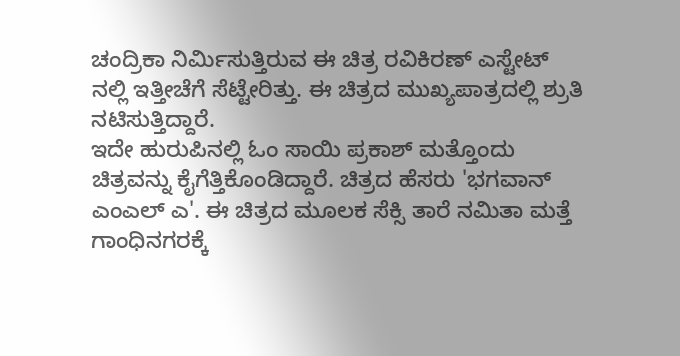ಚಂದ್ರಿಕಾ ನಿರ್ಮಿಸುತ್ತಿರುವ ಈ ಚಿತ್ರ ರವಿಕಿರಣ್ ಎಸ್ಟೇಟ್ ನಲ್ಲಿ ಇತ್ತೀಚೆಗೆ ಸೆಟ್ಟೇರಿತ್ತು. ಈ ಚಿತ್ರದ ಮುಖ್ಯಪಾತ್ರದಲ್ಲಿ ಶ್ರುತಿ ನಟಿಸುತ್ತಿದ್ದಾರೆ.
ಇದೇ ಹುರುಪಿನಲ್ಲಿ ಓಂ ಸಾಯಿ ಪ್ರಕಾಶ್ ಮತ್ತೊಂದು ಚಿತ್ರವನ್ನು ಕೈಗೆತ್ತಿಕೊಂಡಿದ್ದಾರೆ. ಚಿತ್ರದ ಹೆಸರು 'ಭಗವಾನ್ ಎಂಎಲ್ ಎ'. ಈ ಚಿತ್ರದ ಮೂಲಕ ಸೆಕ್ಸಿ ತಾರೆ ನಮಿತಾ ಮತ್ತೆ ಗಾಂಧಿನಗರಕ್ಕೆ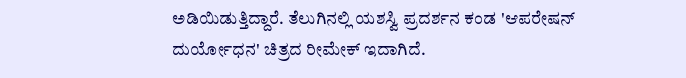ಅಡಿಯಿಡುತ್ತಿದ್ದಾರೆ. ತೆಲುಗಿನಲ್ಲಿ ಯಶಸ್ವಿ ಪ್ರದರ್ಶನ ಕಂಡ 'ಆಪರೇಷನ್ ದುರ್ಯೋಧನ' ಚಿತ್ರದ ರೀಮೇಕ್ ಇದಾಗಿದೆ.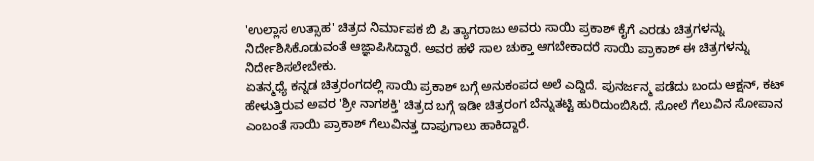'ಉಲ್ಲಾಸ ಉತ್ಸಾಹ' ಚಿತ್ರದ ನಿರ್ಮಾಪಕ ಬಿ ಪಿ ತ್ಯಾಗರಾಜು ಅವರು ಸಾಯಿ ಪ್ರಕಾಶ್ ಕೈಗೆ ಎರಡು ಚಿತ್ರಗಳನ್ನು ನಿರ್ದೇಶಿಸಿಕೊಡುವಂತೆ ಆಜ್ಞಾಪಿಸಿದ್ದಾರೆ. ಅವರ ಹಳೆ ಸಾಲ ಚುಕ್ತಾ ಆಗಬೇಕಾದರೆ ಸಾಯಿ ಪ್ರಾಕಾಶ್ ಈ ಚಿತ್ರಗಳನ್ನು ನಿರ್ದೇಶಿಸಲೇಬೇಕು.
ಏತನ್ಮಧ್ಯೆ ಕನ್ನಡ ಚಿತ್ರರಂಗದಲ್ಲಿ ಸಾಯಿ ಪ್ರಕಾಶ್ ಬಗ್ಗೆ ಅನುಕಂಪದ ಅಲೆ ಎದ್ದಿದೆ. ಪುನರ್ಜನ್ಮ ಪಡೆದು ಬಂದು ಆಕ್ಷನ್, ಕಟ್ ಹೇಳುತ್ತಿರುವ ಅವರ 'ಶ್ರೀ ನಾಗಶಕ್ತಿ' ಚಿತ್ರದ ಬಗ್ಗೆ ಇಡೀ ಚಿತ್ರರಂಗ ಬೆನ್ನುತಟ್ಟಿ ಹುರಿದುಂಬಿಸಿದೆ. ಸೋಲೆ ಗೆಲುವಿನ ಸೋಪಾನ ಎಂಬಂತೆ ಸಾಯಿ ಪ್ರಾಕಾಶ್ ಗೆಲುವಿನತ್ತ ದಾಪುಗಾಲು ಹಾಕಿದ್ದಾರೆ.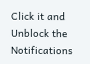Click it and Unblock the Notifications